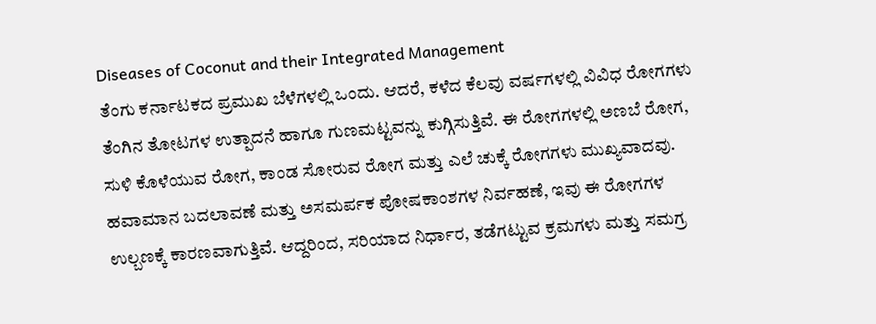Diseases of Coconut and their Integrated Management
ತೆಂಗು ಕರ್ನಾಟಕದ ಪ್ರಮುಖ ಬೆಳೆಗಳಲ್ಲಿ ಒಂದು. ಆದರೆ, ಕಳೆದ ಕೆಲವು ವರ್ಷಗಳಲ್ಲಿ ವಿವಿಧ ರೋಗಗಳು ತೆಂಗಿನ ತೋಟಗಳ ಉತ್ಪಾದನೆ ಹಾಗೂ ಗುಣಮಟ್ಟವನ್ನು ಕುಗ್ಗಿಸುತ್ತಿವೆ. ಈ ರೋಗಗಳಲ್ಲಿ ಅಣಬೆ ರೋಗ, ಸುಳಿ ಕೊಳೆಯುವ ರೋಗ, ಕಾಂಡ ಸೋರುವ ರೋಗ ಮತ್ತು ಎಲೆ ಚುಕ್ಕೆ ರೋಗಗಳು ಮುಖ್ಯವಾದವು. ಹವಾಮಾನ ಬದಲಾವಣೆ ಮತ್ತು ಅಸಮರ್ಪಕ ಪೋಷಕಾಂಶಗಳ ನಿರ್ವಹಣೆ, ಇವು ಈ ರೋಗಗಳ ಉಲ್ಬಣಕ್ಕೆ ಕಾರಣವಾಗುತ್ತಿವೆ. ಆದ್ದರಿಂದ, ಸರಿಯಾದ ನಿರ್ಧಾರ, ತಡೆಗಟ್ಟುವ ಕ್ರಮಗಳು ಮತ್ತು ಸಮಗ್ರ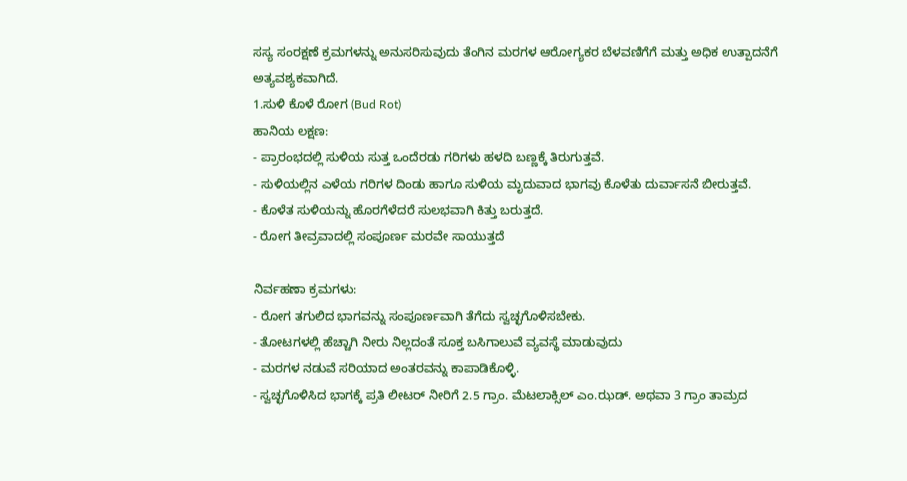ಸಸ್ಯ ಸಂರಕ್ಷಣೆ ಕ್ರಮಗಳನ್ನು ಅನುಸರಿಸುವುದು ತೆಂಗಿನ ಮರಗಳ ಆರೋಗ್ಯಕರ ಬೆಳವಣಿಗೆಗೆ ಮತ್ತು ಅಧಿಕ ಉತ್ಪಾದನೆಗೆ ಅತ್ಯವಶ್ಯಕವಾಗಿದೆ.
1.ಸುಳಿ ಕೊಳೆ ರೋಗ (Bud Rot)
ಹಾನಿಯ ಲಕ್ಷಣ:
- ಪ್ರಾರಂಭದಲ್ಲಿ ಸುಳಿಯ ಸುತ್ತ ಒಂದೆರಡು ಗರಿಗಳು ಹಳದಿ ಬಣ್ಣಕ್ಕೆ ತಿರುಗುತ್ತವೆ.
- ಸುಳಿಯಲ್ಲಿನ ಎಳೆಯ ಗರಿಗಳ ದಿಂಡು ಹಾಗೂ ಸುಳಿಯ ಮೃದುವಾದ ಭಾಗವು ಕೊಳೆತು ದುರ್ವಾಸನೆ ಬೀರುತ್ತವೆ.
- ಕೊಳೆತ ಸುಳಿಯನ್ನು ಹೊರಗೆಳೆದರೆ ಸುಲಭವಾಗಿ ಕಿತ್ತು ಬರುತ್ತದೆ.
- ರೋಗ ತೀವ್ರವಾದಲ್ಲಿ ಸಂಪೂರ್ಣ ಮರವೇ ಸಾಯುತ್ತದೆ

ನಿರ್ವಹಣಾ ಕ್ರಮಗಳು:
- ರೋಗ ತಗುಲಿದ ಭಾಗವನ್ನು ಸಂಪೂರ್ಣವಾಗಿ ತೆಗೆದು ಸ್ವಚ್ಛಗೊಳಿಸಬೇಕು.
- ತೋಟಗಳಲ್ಲಿ ಹೆಚ್ಚಾಗಿ ನೀರು ನಿಲ್ಲದಂತೆ ಸೂಕ್ತ ಬಸಿಗಾಲುವೆ ವ್ಯವಸ್ಥೆ ಮಾಡುವುದು
- ಮರಗಳ ನಡುವೆ ಸರಿಯಾದ ಅಂತರವನ್ನು ಕಾಪಾಡಿಕೊಳ್ಳಿ.
- ಸ್ವಚ್ಛಗೊಳಿಸಿದ ಭಾಗಕ್ಕೆ ಪ್ರತಿ ಲೀಟರ್ ನೀರಿಗೆ 2.5 ಗ್ರಾಂ. ಮೆಟಲಾಕ್ಸಿಲ್ ಎಂ.ಝಡ್. ಅಥವಾ 3 ಗ್ರಾಂ ತಾಮ್ರದ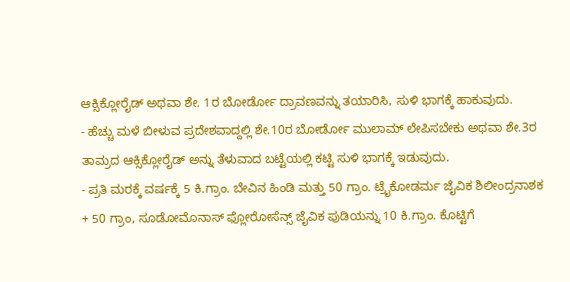ಆಕ್ಸಿಕ್ಲೋರೈಡ್ ಅಥವಾ ಶೇ. 1ರ ಬೋರ್ಡೋ ದ್ರಾವಣವನ್ನು ತಯಾರಿಸಿ, ಸುಳಿ ಭಾಗಕ್ಕೆ ಹಾಕುವುದು.
- ಹೆಚ್ಚು ಮಳೆ ಬೀಳುವ ಪ್ರದೇಶವಾದ್ದಲ್ಲಿ ಶೇ.10ರ ಬೋರ್ಡೋ ಮುಲಾಮ್ ಲೇಪಿಸಬೇಕು ಅಥವಾ ಶೇ.3ರ ತಾಮ್ರದ ಆಕ್ಸಿಕ್ಲೋರೈಡ್ ಅನ್ನು ತೆಳುವಾದ ಬಟ್ಟೆಯಲ್ಲಿ ಕಟ್ಟಿ ಸುಳಿ ಭಾಗಕ್ಕೆ ಇಡುವುದು.
- ಪ್ರತಿ ಮರಕ್ಕೆ ವರ್ಷಕ್ಕೆ 5 ಕಿ.ಗ್ರಾಂ. ಬೇವಿನ ಹಿಂಡಿ ಮತ್ತು 50 ಗ್ರಾಂ. ಟ್ರೈಕೋಡರ್ಮ ಜೈವಿಕ ಶಿಲೀಂದ್ರನಾಶಕ + 50 ಗ್ರಾಂ, ಸೂಡೋಮೊನಾಸ್ ಫ್ಲೋರೋಸೆನ್ಸ್ ಜೈವಿಕ ಪುಡಿಯನ್ನು 10 ಕಿ.ಗ್ರಾಂ. ಕೊಟ್ಟಿಗೆ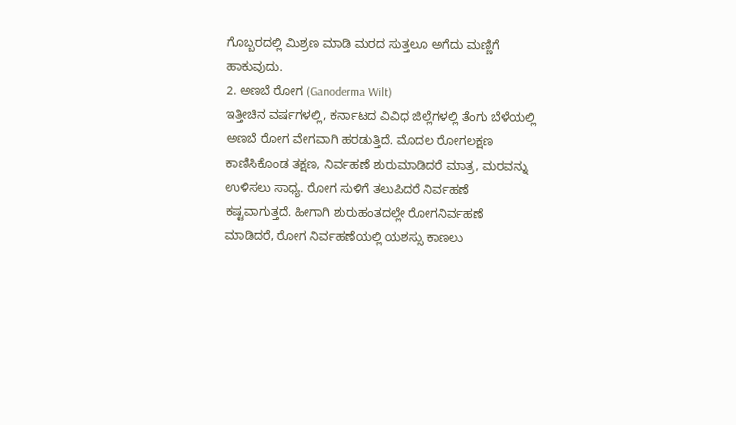ಗೊಬ್ಬರದಲ್ಲಿ ಮಿಶ್ರಣ ಮಾಡಿ ಮರದ ಸುತ್ತಲೂ ಅಗೆದು ಮಣ್ಣಿಗೆ ಹಾಕುವುದು.
2. ಅಣಬೆ ರೋಗ (Ganoderma Wilt)
ಇತ್ತೀಚಿನ ವರ್ಷಗಳಲ್ಲಿ, ಕರ್ನಾಟದ ವಿವಿಧ ಜಿಲ್ಲೆಗಳಲ್ಲಿ ತೆಂಗು ಬೆಳೆಯಲ್ಲಿ ಅಣಬೆ ರೋಗ ವೇಗವಾಗಿ ಹರಡುತ್ತಿದೆ. ಮೊದಲ ರೋಗಲಕ್ಷಣ ಕಾಣಿಸಿಕೊಂಡ ತಕ್ಷಣ, ನಿರ್ವಹಣೆ ಶುರುಮಾಡಿದರೆ ಮಾತ್ರ, ಮರವನ್ನು ಉಳಿಸಲು ಸಾಧ್ಯ. ರೋಗ ಸುಳಿಗೆ ತಲುಪಿದರೆ ನಿರ್ವಹಣೆ ಕಷ್ಟವಾಗುತ್ತದೆ. ಹೀಗಾಗಿ ಶುರುಹಂತದಲ್ಲೇ ರೋಗನಿರ್ವಹಣೆ ಮಾಡಿದರೆ, ರೋಗ ನಿರ್ವಹಣೆಯಲ್ಲಿ ಯಶಸ್ಸು ಕಾಣಲು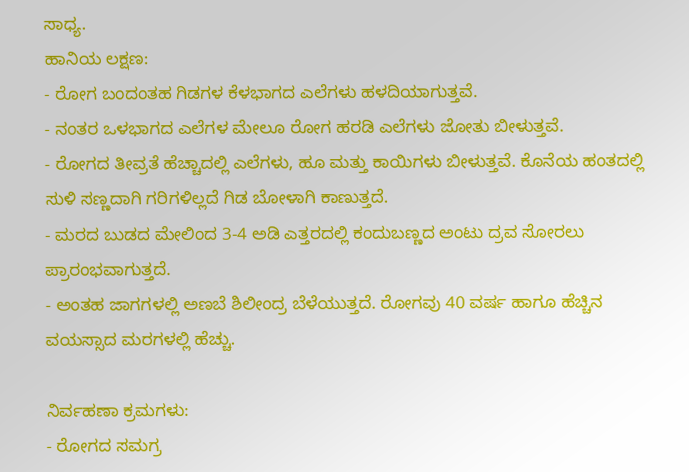ಸಾಧ್ಯ.
ಹಾನಿಯ ಲಕ್ಷಣ:
- ರೋಗ ಬಂದಂತಹ ಗಿಡಗಳ ಕೆಳಭಾಗದ ಎಲೆಗಳು ಹಳದಿಯಾಗುತ್ತವೆ.
- ನಂತರ ಒಳಭಾಗದ ಎಲೆಗಳ ಮೇಲೂ ರೋಗ ಹರಡಿ ಎಲೆಗಳು ಜೋತು ಬೀಳುತ್ತವೆ.
- ರೋಗದ ತೀವ್ರತೆ ಹೆಚ್ಚಾದಲ್ಲಿ ಎಲೆಗಳು, ಹೂ ಮತ್ತು ಕಾಯಿಗಳು ಬೀಳುತ್ತವೆ. ಕೊನೆಯ ಹಂತದಲ್ಲಿ ಸುಳಿ ಸಣ್ಣದಾಗಿ ಗರಿಗಳಿಲ್ಲದೆ ಗಿಡ ಬೋಳಾಗಿ ಕಾಣುತ್ತದೆ.
- ಮರದ ಬುಡದ ಮೇಲಿಂದ 3-4 ಅಡಿ ಎತ್ತರದಲ್ಲಿ ಕಂದುಬಣ್ಣದ ಅಂಟು ದ್ರವ ಸೋರಲು ಪ್ರಾರಂಭವಾಗುತ್ತದೆ.
- ಅಂತಹ ಜಾಗಗಳಲ್ಲಿ ಅಣಬೆ ಶಿಲೀಂದ್ರ ಬೆಳೆಯುತ್ತದೆ. ರೋಗವು 40 ವರ್ಷ ಹಾಗೂ ಹೆಚ್ಚಿನ ವಯಸ್ಸಾದ ಮರಗಳಲ್ಲಿ ಹೆಚ್ಚು.

ನಿರ್ವಹಣಾ ಕ್ರಮಗಳು:
- ರೋಗದ ಸಮಗ್ರ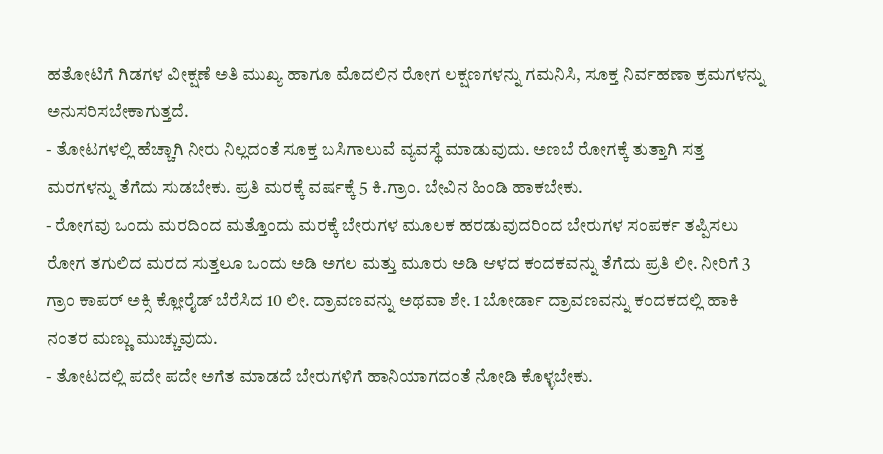ಹತೋಟಿಗೆ ಗಿಡಗಳ ವೀಕ್ಷಣೆ ಅತಿ ಮುಖ್ಯ ಹಾಗೂ ಮೊದಲಿನ ರೋಗ ಲಕ್ಷಣಗಳನ್ನು ಗಮನಿಸಿ, ಸೂಕ್ತ ನಿರ್ವಹಣಾ ಕ್ರಮಗಳನ್ನು ಅನುಸರಿಸಬೇಕಾಗುತ್ತದೆ.
- ತೋಟಗಳಲ್ಲಿ ಹೆಚ್ಚಾಗಿ ನೀರು ನಿಲ್ಲದಂತೆ ಸೂಕ್ತ ಬಸಿಗಾಲುವೆ ವ್ಯವಸ್ಥೆ ಮಾಡುವುದು. ಅಣಬೆ ರೋಗಕ್ಕೆ ತುತ್ತಾಗಿ ಸತ್ತ ಮರಗಳನ್ನು ತೆಗೆದು ಸುಡಬೇಕು. ಪ್ರತಿ ಮರಕ್ಕೆ ವರ್ಷಕ್ಕೆ 5 ಕಿ.ಗ್ರಾಂ. ಬೇವಿನ ಹಿಂಡಿ ಹಾಕಬೇಕು.
- ರೋಗವು ಒಂದು ಮರದಿಂದ ಮತ್ತೊಂದು ಮರಕ್ಕೆ ಬೇರುಗಳ ಮೂಲಕ ಹರಡುವುದರಿಂದ ಬೇರುಗಳ ಸಂಪರ್ಕ ತಪ್ಪಿಸಲು ರೋಗ ತಗುಲಿದ ಮರದ ಸುತ್ತಲೂ ಒಂದು ಅಡಿ ಅಗಲ ಮತ್ತು ಮೂರು ಅಡಿ ಆಳದ ಕಂದಕವನ್ನು ತೆಗೆದು ಪ್ರತಿ ಲೀ. ನೀರಿಗೆ 3 ಗ್ರಾಂ ಕಾಪರ್ ಅಕ್ಸಿ ಕ್ಲೋರೈಡ್ ಬೆರೆಸಿದ 10 ಲೀ. ದ್ರಾವಣವನ್ನು ಅಥವಾ ಶೇ. 1 ಬೋರ್ಡಾ ದ್ರಾವಣವನ್ನು ಕಂದಕದಲ್ಲಿ ಹಾಕಿ ನಂತರ ಮಣ್ಣು ಮುಚ್ಚುವುದು.
- ತೋಟದಲ್ಲಿ ಪದೇ ಪದೇ ಅಗೆತ ಮಾಡದೆ ಬೇರುಗಳಿಗೆ ಹಾನಿಯಾಗದಂತೆ ನೋಡಿ ಕೊಳ್ಳಬೇಕು.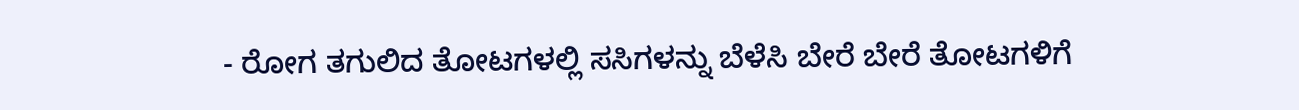- ರೋಗ ತಗುಲಿದ ತೋಟಗಳಲ್ಲಿ ಸಸಿಗಳನ್ನು ಬೆಳೆಸಿ ಬೇರೆ ಬೇರೆ ತೋಟಗಳಿಗೆ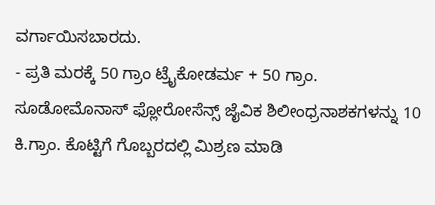ವರ್ಗಾಯಿಸಬಾರದು.
- ಪ್ರತಿ ಮರಕ್ಕೆ 50 ಗ್ರಾಂ ಟ್ರೈಕೋಡರ್ಮ + 50 ಗ್ರಾಂ. ಸೂಡೋಮೊನಾಸ್ ಫ್ಲೋರೋಸೆನ್ಸ್ ಜೈವಿಕ ಶಿಲೀಂಧ್ರನಾಶಕಗಳನ್ನು 10 ಕಿ.ಗ್ರಾಂ. ಕೊಟ್ಟಿಗೆ ಗೊಬ್ಬರದಲ್ಲಿ ಮಿಶ್ರಣ ಮಾಡಿ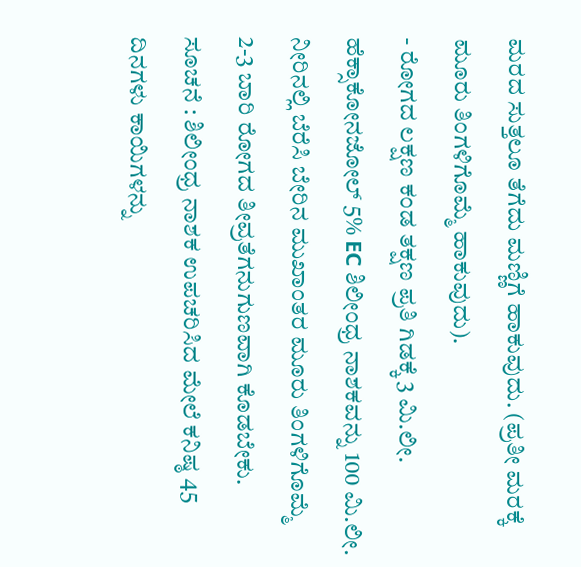ಮರದ ಸುತ್ತಲೂ ತೆಗೆದು ಮಣ್ಣಿಗೆ ಹಾಕುವುದು. (ಪ್ರತೀ ಮರಕ್ಕೆ ಮೂರು ತಿಂಗಳಿಗೊಮ್ಮೆ ಹಾಕುವುದು).
- ರೋಗದ ಲಕ್ಷಣ ಕಂಡ ತಕ್ಷಣ ಪ್ರತಿ ಗಿಡಕ್ಕೆ 3 ಮಿ.ಲೀ. ಹೆಕ್ಸಾಕೋನಜೋಲ್ 5% EC ಶಿಲೀಂಧ್ರ ನಾಶಕವನ್ನು 100 ಮಿ.ಲೀ. ನೀರಿನಲ್ಲಿ ಬೆರೆಸಿ ಬೇರಿನ ಮುಖಾಂತರ ಮೂರು ತಿಂಗಳಿಗೊಮ್ಮೆ 2-3 ಬಾರಿ ರೋಗದ ತೀವ್ರತೆಗನುಗುಣವಾಗಿ ಕೊಡಬೇಕು.
ಸೂಚನೆ : ಶಿಲೀಂಧ್ರ ನಾಶಕ ಉಪಚರಿಸಿದ ಮೇಲೆ ಕನಿಷ್ಠ 45 ದಿನಗಳು ಕಾಯಿಗಳನ್ನು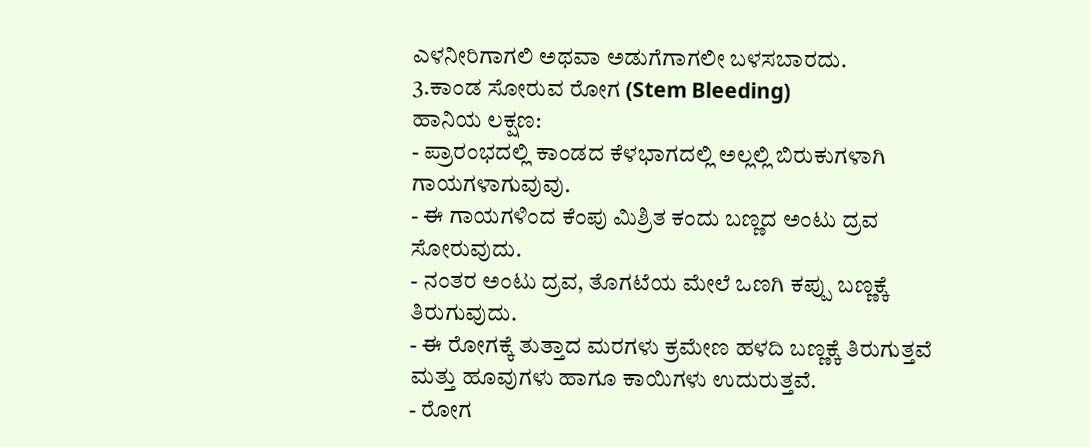ಎಳನೀರಿಗಾಗಲಿ ಅಥವಾ ಅಡುಗೆಗಾಗಲೀ ಬಳಸಬಾರದು.
3.ಕಾಂಡ ಸೋರುವ ರೋಗ (Stem Bleeding)
ಹಾನಿಯ ಲಕ್ಷಣ:
- ಪ್ರಾರಂಭದಲ್ಲಿ ಕಾಂಡದ ಕೆಳಭಾಗದಲ್ಲಿ ಅಲ್ಲಲ್ಲಿ ಬಿರುಕುಗಳಾಗಿ ಗಾಯಗಳಾಗುವುವು.
- ಈ ಗಾಯಗಳಿಂದ ಕೆಂಪು ಮಿಶ್ರಿತ ಕಂದು ಬಣ್ಣದ ಅಂಟು ದ್ರವ ಸೋರುವುದು.
- ನಂತರ ಅಂಟು ದ್ರವ, ತೊಗಟೆಯ ಮೇಲೆ ಒಣಗಿ ಕಪ್ಪು ಬಣ್ಣಕ್ಕೆ ತಿರುಗುವುದು.
- ಈ ರೋಗಕ್ಕೆ ತುತ್ತಾದ ಮರಗಳು ಕ್ರಮೇಣ ಹಳದಿ ಬಣ್ಣಕ್ಕೆ ತಿರುಗುತ್ತವೆ ಮತ್ತು ಹೂವುಗಳು ಹಾಗೂ ಕಾಯಿಗಳು ಉದುರುತ್ತವೆ.
- ರೋಗ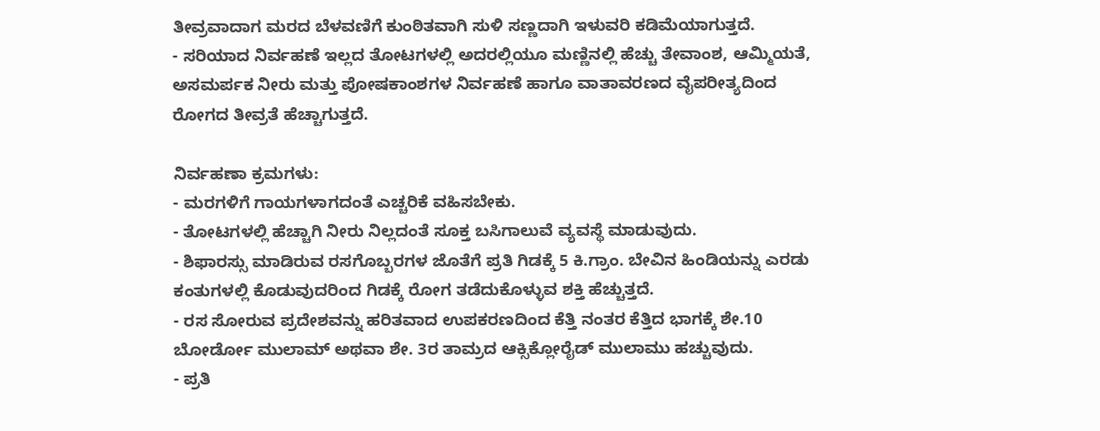ತೀವ್ರವಾದಾಗ ಮರದ ಬೆಳವಣಿಗೆ ಕುಂಠಿತವಾಗಿ ಸುಳಿ ಸಣ್ಣದಾಗಿ ಇಳುವರಿ ಕಡಿಮೆಯಾಗುತ್ತದೆ.
- ಸರಿಯಾದ ನಿರ್ವಹಣೆ ಇಲ್ಲದ ತೋಟಗಳಲ್ಲಿ ಅದರಲ್ಲಿಯೂ ಮಣ್ಣಿನಲ್ಲಿ ಹೆಚ್ಚು ತೇವಾಂಶ, ಆಮ್ಮಿಯತೆ, ಅಸಮರ್ಪಕ ನೀರು ಮತ್ತು ಪೋಷಕಾಂಶಗಳ ನಿರ್ವಹಣೆ ಹಾಗೂ ವಾತಾವರಣದ ವೈಪರೀತ್ಯದಿಂದ ರೋಗದ ತೀವ್ರತೆ ಹೆಚ್ಚಾಗುತ್ತದೆ.

ನಿರ್ವಹಣಾ ಕ್ರಮಗಳು:
- ಮರಗಳಿಗೆ ಗಾಯಗಳಾಗದಂತೆ ಎಚ್ಚರಿಕೆ ವಹಿಸಬೇಕು.
- ತೋಟಗಳಲ್ಲಿ ಹೆಚ್ಚಾಗಿ ನೀರು ನಿಲ್ಲದಂತೆ ಸೂಕ್ತ ಬಸಿಗಾಲುವೆ ವ್ಯವಸ್ಥೆ ಮಾಡುವುದು.
- ಶಿಫಾರಸ್ಸು ಮಾಡಿರುವ ರಸಗೊಬ್ಬರಗಳ ಜೊತೆಗೆ ಪ್ರತಿ ಗಿಡಕ್ಕೆ 5 ಕಿ.ಗ್ರಾಂ. ಬೇವಿನ ಹಿಂಡಿಯನ್ನು ಎರಡು ಕಂತುಗಳಲ್ಲಿ ಕೊಡುವುದರಿಂದ ಗಿಡಕ್ಕೆ ರೋಗ ತಡೆದುಕೊಳ್ಳುವ ಶಕ್ತಿ ಹೆಚ್ಚುತ್ತದೆ.
- ರಸ ಸೋರುವ ಪ್ರದೇಶವನ್ನು ಹರಿತವಾದ ಉಪಕರಣದಿಂದ ಕೆತ್ತಿ ನಂತರ ಕೆತ್ತಿದ ಭಾಗಕ್ಕೆ ಶೇ.10 ಬೋರ್ಡೋ ಮುಲಾಮ್ ಅಥವಾ ಶೇ. 3ರ ತಾಮ್ರದ ಆಕ್ಸಿಕ್ಲೋರೈಡ್ ಮುಲಾಮು ಹಚ್ಚುವುದು.
- ಪ್ರತಿ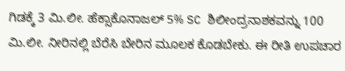ಗಿಡಕ್ಕೆ 3 ಮಿ.ಲೀ. ಹೆಕ್ಸಾಕೊನಾಜಲ್ 5% SC ಶಿಲೀಂದ್ರನಾಶಕವನ್ನು 100 ಮಿ.ಲೀ. ನೀರಿನಲ್ಲಿ ಬೆರೆಸಿ ಬೇರಿನ ಮೂಲಕ ಕೊಡಬೇಕು. ಈ ರೀತಿ ಉಪಚಾರ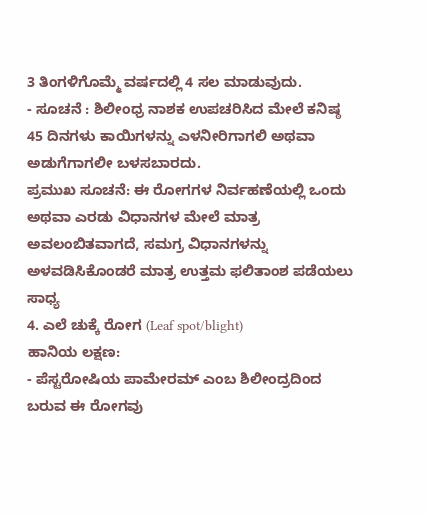3 ತಿಂಗಳಿಗೊಮ್ಮೆ ವರ್ಷದಲ್ಲಿ 4 ಸಲ ಮಾಡುವುದು.
- ಸೂಚನೆ : ಶಿಲೀಂಧ್ರ ನಾಶಕ ಉಪಚರಿಸಿದ ಮೇಲೆ ಕನಿಷ್ಠ 45 ದಿನಗಳು ಕಾಯಿಗಳನ್ನು ಎಳನೀರಿಗಾಗಲಿ ಅಥವಾ ಅಡುಗೆಗಾಗಲೀ ಬಳಸಬಾರದು.
ಪ್ರಮುಖ ಸೂಚನೆ: ಈ ರೋಗಗಳ ನಿರ್ವಹಣೆಯಲ್ಲಿ ಒಂದು ಅಥವಾ ಎರಡು ವಿಧಾನಗಳ ಮೇಲೆ ಮಾತ್ರ ಅವಲಂಬಿತವಾಗದೆ, ಸಮಗ್ರ ವಿಧಾನಗಳನ್ನು ಅಳವಡಿಸಿಕೊಂಡರೆ ಮಾತ್ರ ಉತ್ತಮ ಫಲಿತಾಂಶ ಪಡೆಯಲು ಸಾಧ್ಯ
4. ಎಲೆ ಚುಕ್ಕೆ ರೋಗ (Leaf spot/blight)
ಹಾನಿಯ ಲಕ್ಷಣ:
- ಪೆಸ್ಟರೋಷಿಯ ಪಾಮೇರಮ್ ಎಂಬ ಶಿಲೀಂದ್ರದಿಂದ ಬರುವ ಈ ರೋಗವು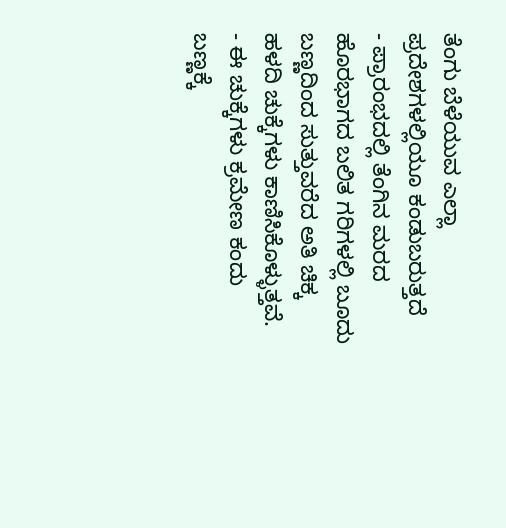ತೆಂಗು ಬೆಳೆಯುವ ಎಲ್ಲಾ ಪ್ರದೇಶಗಳಲ್ಲಿಯೂ ಕಂಡುಬರುತ್ತದೆ
- ಪ್ರಾರಂಭದಲ್ಲಿ ತೆಂಗಿನ ಮರದ ಹೊರಭಾಗದ ಬಲಿತ ಗರಿಗಳಲ್ಲಿ ಬೂದು ಬಣ್ಣದಿಂದ ಸುತ್ತುವರೆದ ಅತಿ ಚಿಕ್ಕ ಹಳದಿ ಚುಕ್ಕೆಗಳು ಕಾಣಿಸಿಕೊಳ್ಳುತ್ತವೆ.
- ಈ ಚುಕ್ಕೆಗಳು ಕ್ರಮೇಣ ಕಂದು ಬಣ್ಣಕ್ಕೆ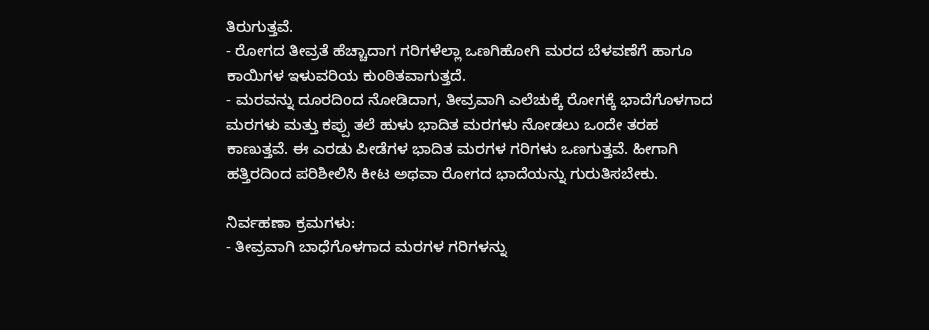ತಿರುಗುತ್ತವೆ.
- ರೋಗದ ತೀವ್ರತೆ ಹೆಚ್ಚಾದಾಗ ಗರಿಗಳೆಲ್ಲಾ ಒಣಗಿಹೋಗಿ ಮರದ ಬೆಳವಣೆಗೆ ಹಾಗೂ ಕಾಯಿಗಳ ಇಳುವರಿಯ ಕುಂಠಿತವಾಗುತ್ತದೆ.
- ಮರವನ್ನು ದೂರದಿಂದ ನೋಡಿದಾಗ, ತೀವ್ರವಾಗಿ ಎಲೆಚುಕ್ಕೆ ರೋಗಕ್ಕೆ ಭಾದೆಗೊಳಗಾದ ಮರಗಳು ಮತ್ತು ಕಪ್ಪು ತಲೆ ಹುಳು ಭಾದಿತ ಮರಗಳು ನೋಡಲು ಒಂದೇ ತರಹ ಕಾಣುತ್ತವೆ. ಈ ಎರಡು ಪೀಡೆಗಳ ಭಾದಿತ ಮರಗಳ ಗರಿಗಳು ಒಣಗುತ್ತವೆ. ಹೀಗಾಗಿ ಹತ್ತಿರದಿಂದ ಪರಿಶೀಲಿಸಿ ಕೀಟ ಅಥವಾ ರೋಗದ ಭಾದೆಯನ್ನು ಗುರುತಿಸಬೇಕು.

ನಿರ್ವಹಣಾ ಕ್ರಮಗಳು:
- ತೀವ್ರವಾಗಿ ಬಾಧೆಗೊಳಗಾದ ಮರಗಳ ಗರಿಗಳನ್ನು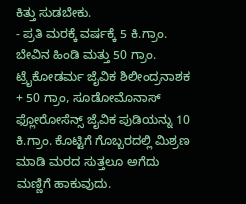ಕಿತ್ತು ಸುಡಬೇಕು.
- ಪ್ರತಿ ಮರಕ್ಕೆ ವರ್ಷಕ್ಕೆ 5 ಕಿ.ಗ್ರಾಂ. ಬೇವಿನ ಹಿಂಡಿ ಮತ್ತು 50 ಗ್ರಾಂ. ಟ್ರೈಕೋಡರ್ಮ ಜೈವಿಕ ಶಿಲೀಂದ್ರನಾಶಕ + 50 ಗ್ರಾಂ, ಸೂಡೋಮೊನಾಸ್ ಫ್ಲೋರೋಸೆನ್ಸ್ ಜೈವಿಕ ಪುಡಿಯನ್ನು 10 ಕಿ.ಗ್ರಾಂ. ಕೊಟ್ಟಿಗೆ ಗೊಬ್ಬರದಲ್ಲಿ ಮಿಶ್ರಣ ಮಾಡಿ ಮರದ ಸುತ್ತಲೂ ಅಗೆದು ಮಣ್ಣಿಗೆ ಹಾಕುವುದು.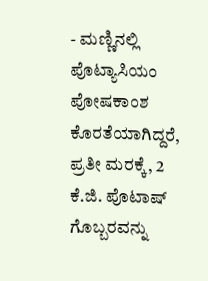- ಮಣ್ಣಿನಲ್ಲಿ ಪೊಟ್ಯಾಸಿಯಂ ಪೋಷಕಾಂಶ ಕೊರತೆಯಾಗಿದ್ದರೆ, ಪ್ರತೀ ಮರಕ್ಕೆ, 2 ಕೆ.ಜಿ. ಪೊಟಾಷ್ ಗೊಬ್ಬರವನ್ನು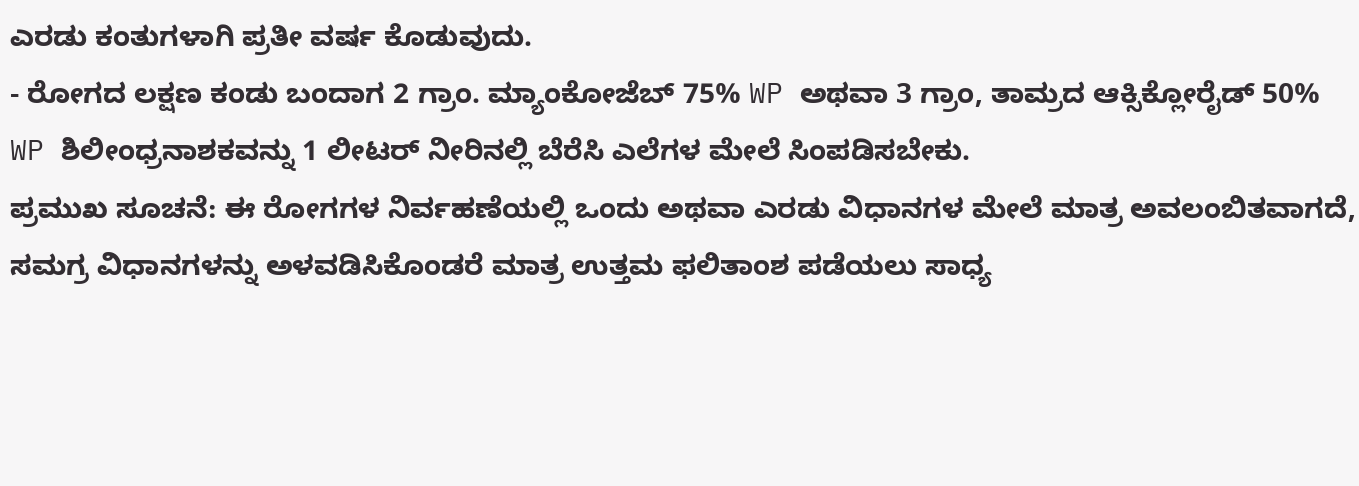ಎರಡು ಕಂತುಗಳಾಗಿ ಪ್ರತೀ ವರ್ಷ ಕೊಡುವುದು.
- ರೋಗದ ಲಕ್ಷಣ ಕಂಡು ಬಂದಾಗ 2 ಗ್ರಾಂ. ಮ್ಯಾಂಕೋಜೆಬ್ 75% WP ಅಥವಾ 3 ಗ್ರಾಂ, ತಾಮ್ರದ ಆಕ್ಸಿಕ್ಲೋರೈಡ್ 50% WP ಶಿಲೀಂಧ್ರನಾಶಕವನ್ನು 1 ಲೀಟರ್ ನೀರಿನಲ್ಲಿ ಬೆರೆಸಿ ಎಲೆಗಳ ಮೇಲೆ ಸಿಂಪಡಿಸಬೇಕು.
ಪ್ರಮುಖ ಸೂಚನೆ: ಈ ರೋಗಗಳ ನಿರ್ವಹಣೆಯಲ್ಲಿ ಒಂದು ಅಥವಾ ಎರಡು ವಿಧಾನಗಳ ಮೇಲೆ ಮಾತ್ರ ಅವಲಂಬಿತವಾಗದೆ, ಸಮಗ್ರ ವಿಧಾನಗಳನ್ನು ಅಳವಡಿಸಿಕೊಂಡರೆ ಮಾತ್ರ ಉತ್ತಮ ಫಲಿತಾಂಶ ಪಡೆಯಲು ಸಾಧ್ಯ